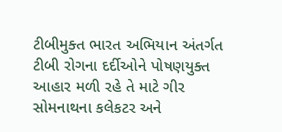ટીબીમુક્ત ભારત અભિયાન અંતર્ગત ટીબી રોગના દર્દીઓને પોષણયુક્ત આહાર મળી રહે તે માટે ગીર સોમનાથના કલેકટર અને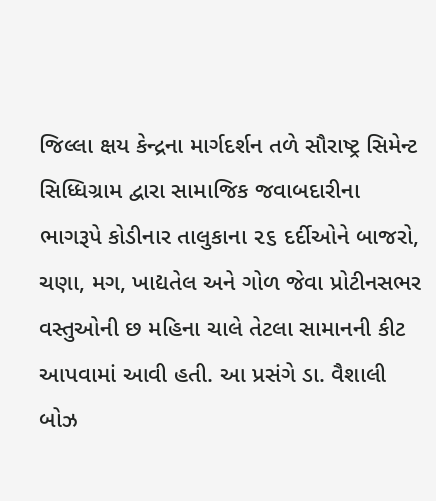જિલ્લા ક્ષય કેન્દ્રના માર્ગદર્શન તળે સૌરાષ્ટ્ર સિમેન્ટ સિધ્ધિગ્રામ દ્વારા સામાજિક જવાબદારીના ભાગરૂપે કોડીનાર તાલુકાના ૨૬ દર્દીઓને બાજરો, ચણા, મગ, ખાદ્યતેલ અને ગોળ જેવા પ્રોટીનસભર વસ્તુઓની છ મહિના ચાલે તેટલા સામાનની કીટ આપવામાં આવી હતી. આ પ્રસંગે ડા. વૈશાલી બોઝ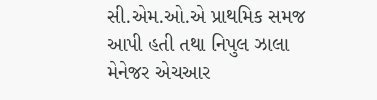સી.એમ.ઓ.એ પ્રાથમિક સમજ આપી હતી તથા નિપુલ ઝાલા મેનેજર એચઆર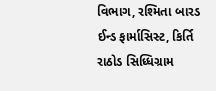વિભાગ, રશ્મિતા બારડ ઈન્ડ ફાર્માસિસ્ટ, કિર્તિ રાઠોડ સિધ્ધિગ્રામ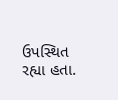ઉપસ્થિત રહ્યા હતા.